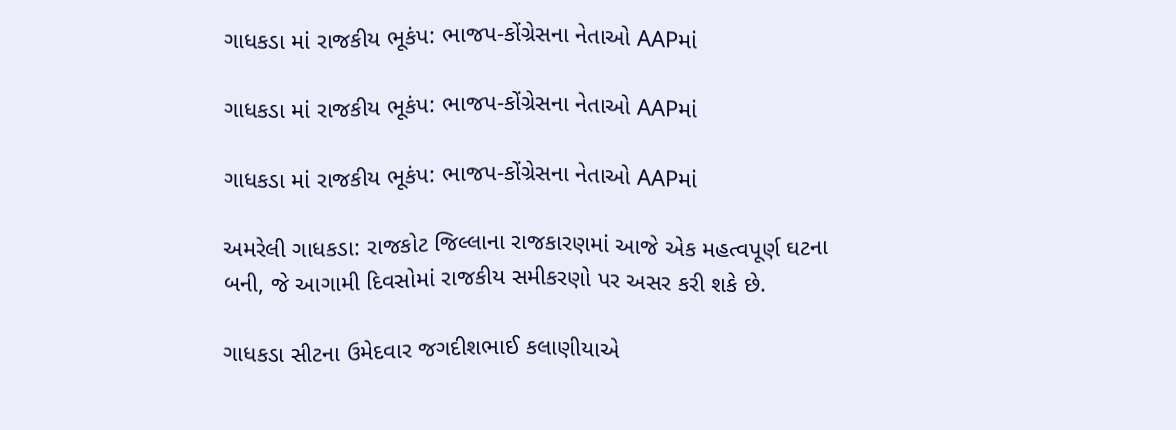ગાધકડા માં રાજકીય ભૂકંપ: ભાજપ-કોંગ્રેસના નેતાઓ AAPમાં

ગાધકડા માં રાજકીય ભૂકંપ: ભાજપ-કોંગ્રેસના નેતાઓ AAPમાં

ગાધકડા માં રાજકીય ભૂકંપ: ભાજપ-કોંગ્રેસના નેતાઓ AAPમાં

અમરેલી ગાધકડા: રાજકોટ જિલ્લાના રાજકારણમાં આજે એક મહત્વપૂર્ણ ઘટના બની, જે આગામી દિવસોમાં રાજકીય સમીકરણો પર અસર કરી શકે છે.

ગાધકડા સીટના ઉમેદવાર જગદીશભાઈ કલાણીયાએ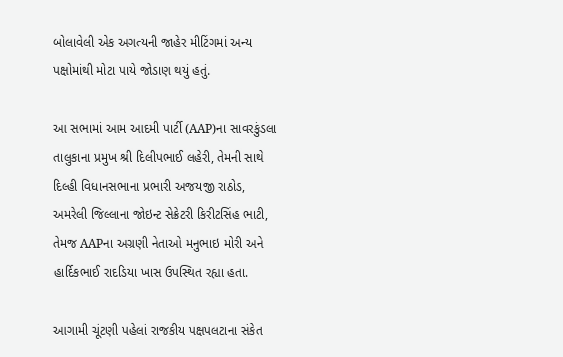બોલાવેલી એક અગત્યની જાહેર મીટિંગમાં અન્ય પક્ષોમાંથી મોટા પાયે જોડાણ થયું હતું.

આ સભામાં આમ આદમી પાર્ટી (AAP)ના સાવરકુંડલા તાલુકાના પ્રમુખ શ્રી દિલીપભાઈ લહેરી, તેમની સાથે દિલ્હી વિધાનસભાના પ્રભારી અજયજી રાઠોડ, અમરેલી જિલ્લાના જોઇન્ટ સેક્રેટરી કિરીટસિંહ ભાટી, તેમજ AAPના અગ્રણી નેતાઓ મનુભાઇ મોરી અને હાર્દિકભાઈ રાદડિયા ખાસ ઉપસ્થિત રહ્યા હતા.

આગામી ચૂંટણી પહેલાં રાજકીય પક્ષપલટાના સંકેત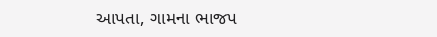આપતા, ગામના ભાજપ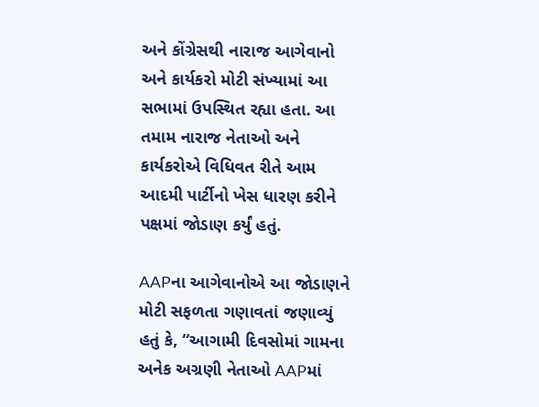અને કોંગ્રેસથી નારાજ આગેવાનો અને કાર્યકરો મોટી સંખ્યામાં આ સભામાં ઉપસ્થિત રહ્યા હતા. આ તમામ નારાજ નેતાઓ અને કાર્યકરોએ વિધિવત રીતે આમ આદમી પાર્ટીનો ખેસ ધારણ કરીને પક્ષમાં જોડાણ કર્યું હતું.

AAPના આગેવાનોએ આ જોડાણને મોટી સફળતા ગણાવતાં જણાવ્યું હતું કે, “આગામી દિવસોમાં ગામના અનેક અગ્રણી નેતાઓ AAPમાં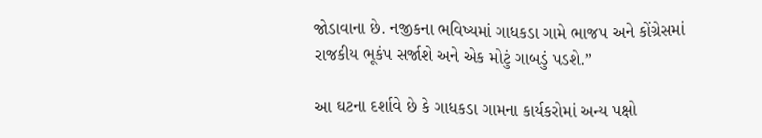જોડાવાના છે. નજીકના ભવિષ્યમાં ગાધકડા ગામે ભાજપ અને કોંગ્રેસમાં રાજકીય ભૂકંપ સર્જાશે અને એક મોટું ગાબડું પડશે.”

આ ઘટના દર્શાવે છે કે ગાધકડા ગામના કાર્યકરોમાં અન્ય પક્ષો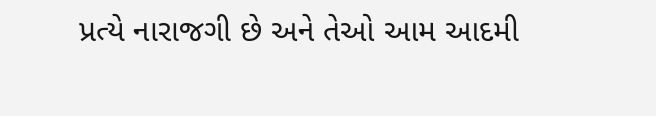પ્રત્યે નારાજગી છે અને તેઓ આમ આદમી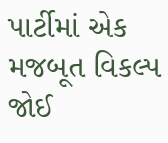પાર્ટીમાં એક મજબૂત વિકલ્પ જોઈ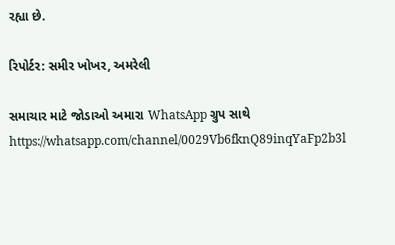રહ્યા છે.

રિપોર્ટર: સમીર ખોખર, અમરેલી

સમાચાર માટે જોડાઓ અમારા WhatsApp ગ્રુપ સાથે https://whatsapp.com/channel/0029Vb6fknQ89inqYaFp2b3l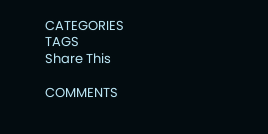CATEGORIES
TAGS
Share This

COMMENTS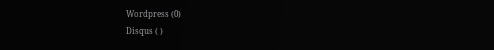Wordpress (0)
Disqus ( )